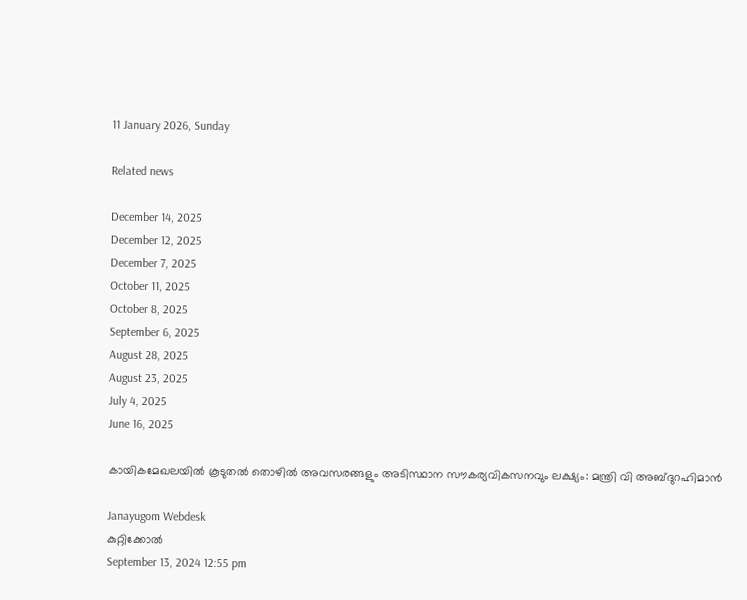11 January 2026, Sunday

Related news

December 14, 2025
December 12, 2025
December 7, 2025
October 11, 2025
October 8, 2025
September 6, 2025
August 28, 2025
August 23, 2025
July 4, 2025
June 16, 2025

കായികമേഖലയിൽ കൂടുതൽ തൊഴിൽ അവസരങ്ങളും അടിസ്ഥാന സൗകര്യവികസനവും ലക്ഷ്യം: മന്ത്രി വി അബ്ദുറഹിമാൻ

Janayugom Webdesk
കുറ്റിക്കോൽ
September 13, 2024 12:55 pm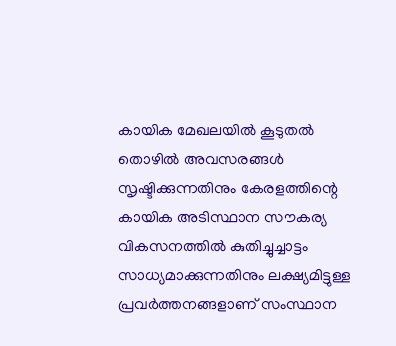കായിക മേഖലയിൽ കൂടുതൽ തൊഴിൽ അവസരങ്ങൾ സൃഷ്ടിക്കുന്നതിനും കേരളത്തിന്റെ കായിക അടിസ്ഥാന സൗകര്യ വികസനത്തിൽ കുതിച്ചുച്ചാട്ടം സാധ്യമാക്കുന്നതിനും ലക്ഷ്യമിട്ടുള്ള പ്രവർത്തനങ്ങളാണ് സംസ്ഥാന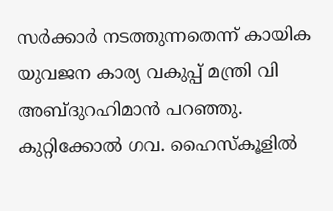സർക്കാർ നടത്തുന്നതെന്ന് കായിക യുവജന കാര്യ വകുപ്പ് മന്ത്രി വി അബ്ദുറഹിമാൻ പറഞ്ഞു. കുറ്റിക്കോൽ ഗവ. ഹൈസ്കൂളിൽ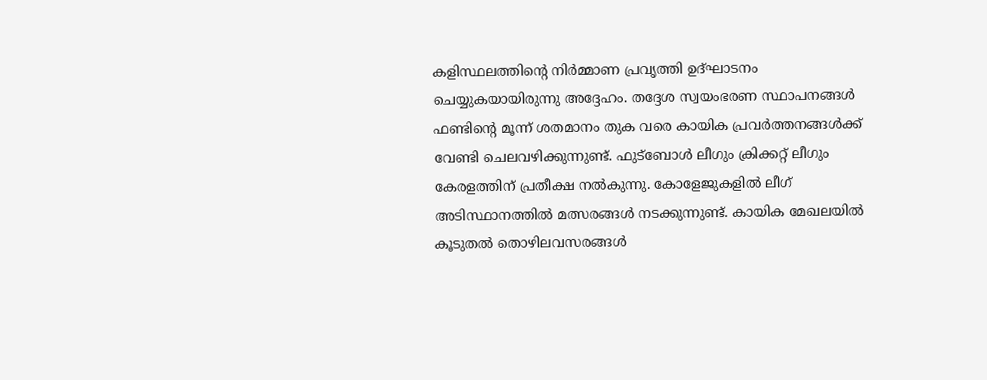കളിസ്ഥലത്തിന്റെ നിർമ്മാണ പ്രവൃത്തി ഉദ്ഘാടനം ചെയ്യുകയായിരുന്നു അദ്ദേഹം. തദ്ദേശ സ്വയംഭരണ സ്ഥാപനങ്ങൾ ഫണ്ടിന്റെ മൂന്ന് ശതമാനം തുക വരെ കായിക പ്രവർത്തനങ്ങൾക്ക് വേണ്ടി ചെലവഴിക്കുന്നുണ്ട്. ഫുട്ബോൾ ലീഗും ക്രിക്കറ്റ് ലീഗും കേരളത്തിന് പ്രതീക്ഷ നൽകുന്നു. കോളേജുകളിൽ ലീഗ് അടിസ്ഥാനത്തിൽ മത്സരങ്ങൾ നടക്കുന്നുണ്ട്. കായിക മേഖലയിൽ കൂടുതൽ തൊഴിലവസരങ്ങൾ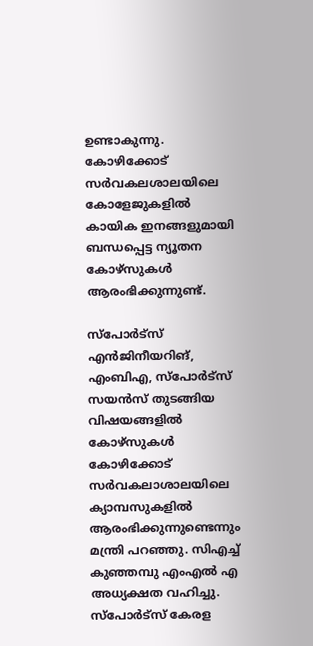ഉണ്ടാകുന്നു. കോഴിക്കോട് സർവകലശാലയിലെ കോളേജുകളിൽ കായിക ഇനങ്ങളുമായി ബന്ധപ്പെട്ട ന്യൂതന കോഴ്സുകൾ ആരംഭിക്കുന്നുണ്ട്.

സ്പോർട്സ് എൻജിനീയറിങ്, എംബിഎ, സ്പോർട്സ് സയൻസ് തുടങ്ങിയ വിഷയങ്ങളിൽ കോഴ്സുകൾ കോഴിക്കോട് സർവകലാശാലയിലെ ക്യാമ്പസുകളിൽ ആരംഭിക്കുന്നുണ്ടെന്നും മന്ത്രി പറഞ്ഞു. സിഎച്ച് കുഞ്ഞമ്പു എംഎൽ എ അധ്യക്ഷത വഹിച്ചു. സ്പോർട്സ് കേരള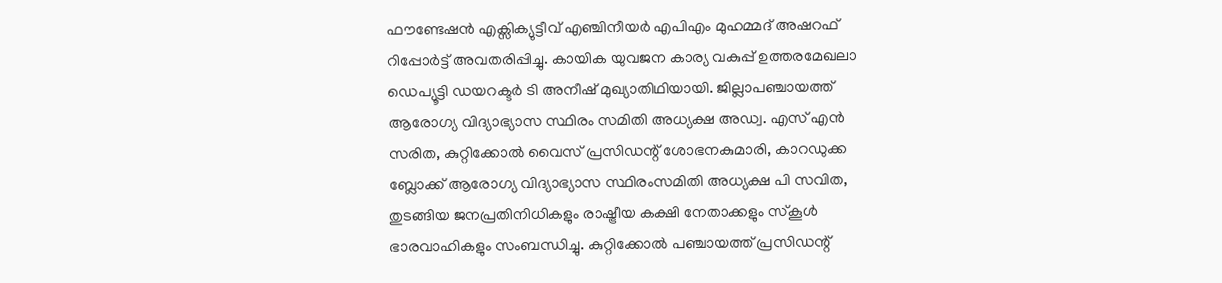ഫൗണ്ടേഷൻ എക്സിക്യുട്ടീവ് എഞ്ചിനീയർ എപിഎം മുഹമ്മദ് അഷറഫ് റിപ്പോർട്ട് അവതരിപ്പിച്ചു. കായിക യുവജന കാര്യ വകുപ്പ് ഉത്തരമേഖലാ ഡെപ്യൂട്ടി ഡയറക്ടർ ടി അനീഷ് മുഖ്യാതിഥിയായി. ജില്ലാപഞ്ചായത്ത് ആരോഗ്യ വിദ്യാഭ്യാസ സ്ഥിരം സമിതി അധ്യക്ഷ അഡ്വ. എസ് എൻ സരിത, കുറ്റിക്കോൽ വൈസ് പ്രസിഡന്റ് ശോഭനകുമാരി, കാറഡുക്ക ബ്ലോക്ക് ആരോഗ്യ വിദ്യാഭ്യാസ സ്ഥിരംസമിതി അധ്യക്ഷ പി സവിത, തുടങ്ങിയ ജനപ്രതിനിധികളും രാഷ്ട്രീയ കക്ഷി നേതാക്കളും സ്കൂൾ ഭാരവാഹികളും സംബന്ധിച്ചു. കുറ്റിക്കോൽ പഞ്ചായത്ത് പ്രസിഡന്റ്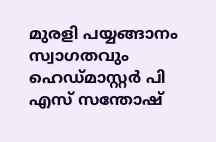മുരളി പയ്യങ്ങാനം സ്വാഗതവും ഹെഡ്മാസ്റ്റർ പി എസ് സന്തോഷ്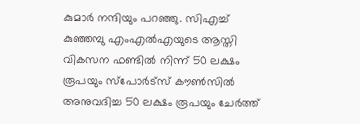കുമാർ നന്ദിയും പറഞ്ഞു. സിഎച്ച് കുഞ്ഞമ്പു എംഎൽഎയുടെ ആസ്തി വികസന ഫണ്ടിൽ നിന്ന് 50 ലക്ഷം രൂപയും സ്പോർട്സ് കൗൺസിൽ അനുവദിച്ച 50 ലക്ഷം രൂപയും ചേർത്ത്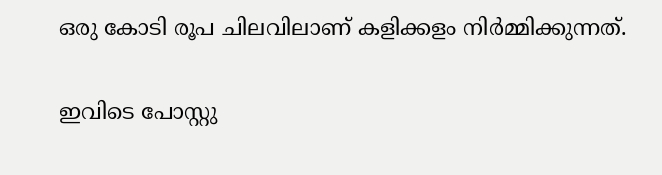ഒരു കോടി രൂപ ചിലവിലാണ് കളിക്കളം നിർമ്മിക്കുന്നത്.

ഇവിടെ പോസ്റ്റു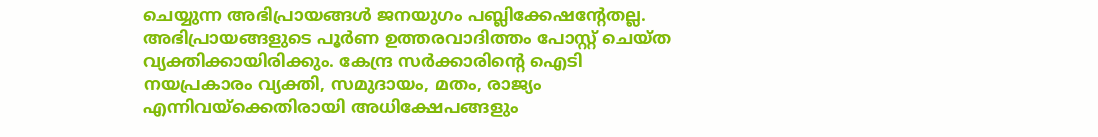ചെയ്യുന്ന അഭിപ്രായങ്ങള്‍ ജനയുഗം പബ്ലിക്കേഷന്റേതല്ല. അഭിപ്രായങ്ങളുടെ പൂര്‍ണ ഉത്തരവാദിത്തം പോസ്റ്റ് ചെയ്ത വ്യക്തിക്കായിരിക്കും. കേന്ദ്ര സര്‍ക്കാരിന്റെ ഐടി നയപ്രകാരം വ്യക്തി, സമുദായം, മതം, രാജ്യം എന്നിവയ്‌ക്കെതിരായി അധിക്ഷേപങ്ങളും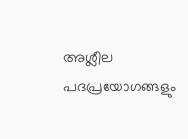അശ്ലീല പദപ്രയോഗങ്ങളും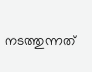നടത്തുന്നത്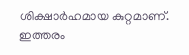ശിക്ഷാര്‍ഹമായ കുറ്റമാണ്. ഇത്തരം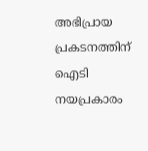അഭിപ്രായ പ്രകടനത്തിന് ഐടി നയപ്രകാരം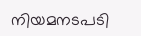നിയമനടപടി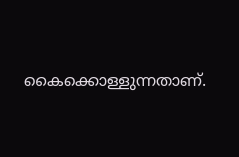കൈക്കൊള്ളുന്നതാണ്.